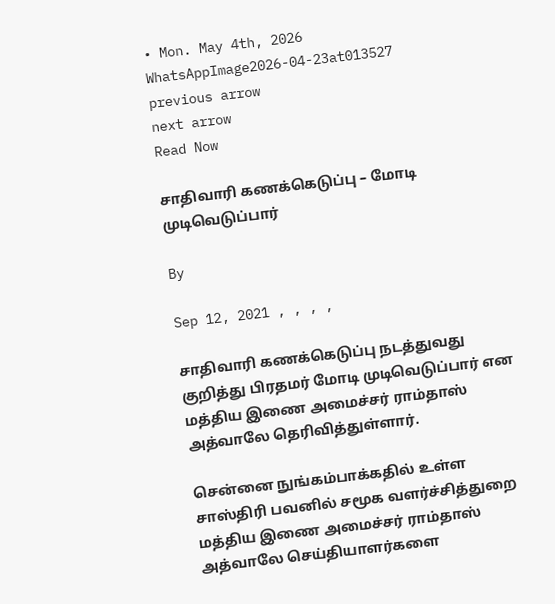• Mon. May 4th, 2026
WhatsAppImage2026-04-23at013527
previous arrow
next arrow
Read Now

சாதிவாரி கணக்கெடுப்பு – மோடி முடிவெடுப்பார்

By

Sep 12, 2021 , , , ,

சாதிவாரி கணக்கெடுப்பு நடத்துவது குறித்து பிரதமர் மோடி முடிவெடுப்பார் என மத்திய இணை அமைச்சர் ராம்தாஸ் அத்வாலே தெரிவித்துள்ளார்.

சென்னை நுங்கம்பாக்கதில் உள்ள சாஸ்திரி பவனில் சமூக வளர்ச்சித்துறை மத்திய இணை அமைச்சர் ராம்தாஸ் அத்வாலே செய்தியாளர்களை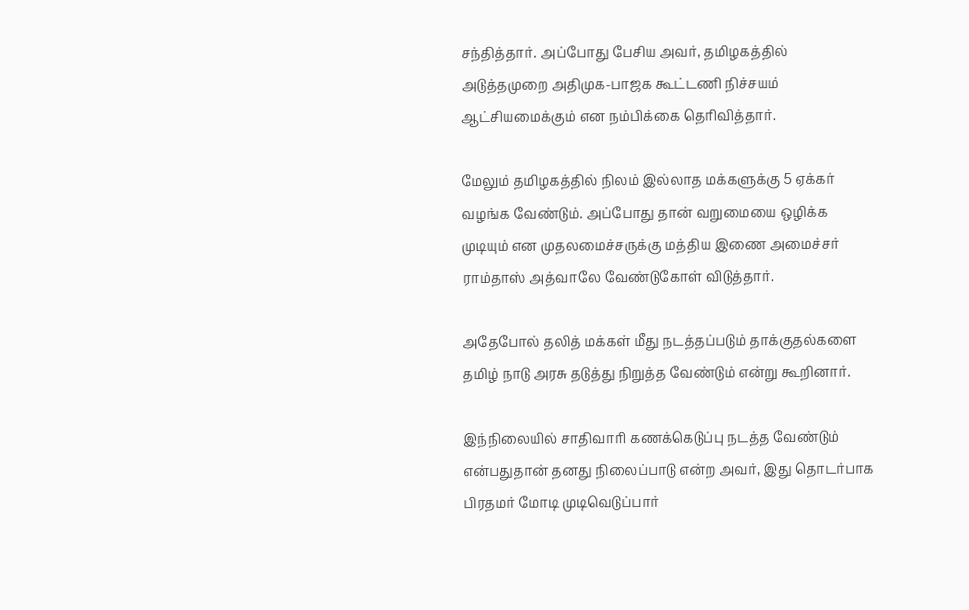சந்தித்தார். அப்போது பேசிய அவர், தமிழகத்தில் அடுத்தமுறை அதிமுக-பாஜக கூட்டணி நிச்சயம் ஆட்சியமைக்கும் என நம்பிக்கை தெரிவித்தார்.

மேலும் தமிழகத்தில் நிலம் இல்லாத மக்களுக்கு 5 ஏக்கர் வழங்க வேண்டும். அப்போது தான் வறுமையை ஒழிக்க முடியும் என முதலமைச்சருக்கு மத்திய இணை அமைச்சர் ராம்தாஸ் அத்வாலே வேண்டுகோள் விடுத்தார்.

அதேபோல் தலித் மக்கள் மீது நடத்தப்படும் தாக்குதல்களை தமிழ் நாடு அரசு தடுத்து நிறுத்த வேண்டும் என்று கூறினார்.

இந்நிலையில் சாதிவாரி கணக்கெடுப்பு நடத்த வேண்டும் என்பதுதான் தனது நிலைப்பாடு என்ற அவர், இது தொடர்பாக பிரதமர் மோடி முடிவெடுப்பார்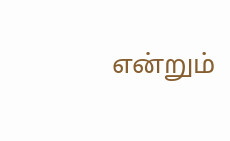என்றும்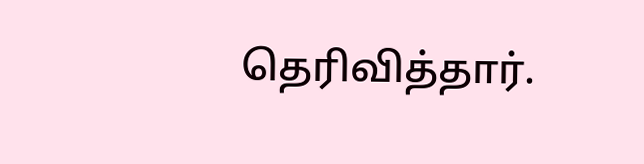தெரிவித்தார்.